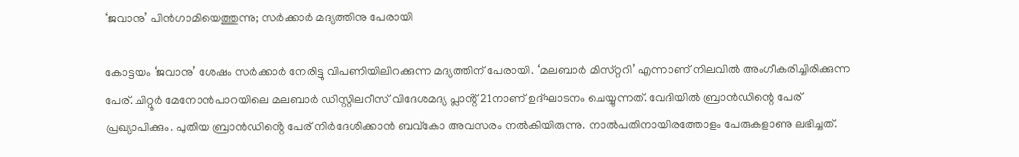‘ജവാനു’ പിൻഗാമിയെത്തുന്നു; സർക്കാർ മദ്യത്തിനു പേരായി

കോട്ടയം ‘ജവാനു’ ശേഷം സർക്കാർ നേരിട്ടു വിപണിയിലിറക്കുന്ന മദ്യത്തിന് പേരായി. ‘മലബാർ മിസ്‌റ്ററി’ എന്നാണ് നിലവിൽ അംഗീകരിച്ചിരിക്കുന്ന പേര്. ചിറ്റൂർ മേനോൻപാറയിലെ മലബാർ ഡിസ്റ്റിലറീസ് വിദേശമദ്യ പ്ലാൻ്റ് 21നാണ് ഉദ്ഘാടനം ചെയ്യുന്നത്. വേദിയിൽ ബ്രാൻഡിന്റെ പേര് പ്രഖ്യാപിക്കും. പുതിയ ബ്രാൻഡിൻ്റെ പേര് നിർദേശിക്കാൻ ബവ്കോ അവസരം നൽകിയിരുന്നു. നാൽപതിനായിരത്തോളം പേരുകളാണു ലഭിച്ചത്.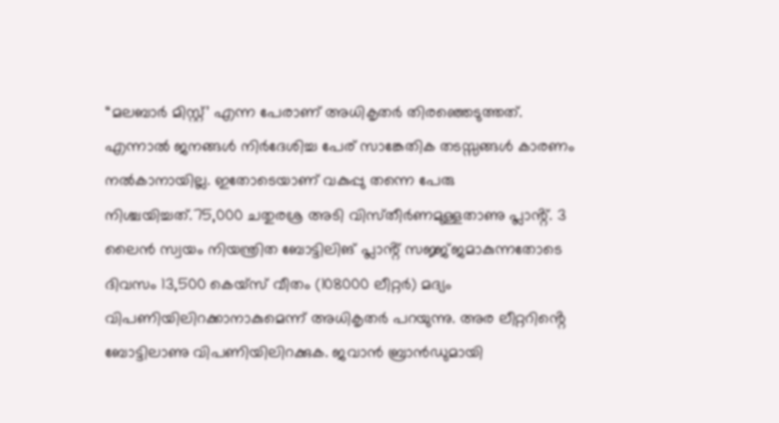“മലബാർ മിസ്റ്റ്’ എന്ന പേരാണ് അധികൃതർ തിരഞ്ഞെടുത്തത്. എന്നാൽ ജനങ്ങൾ നിർദേശിച്ച പേര് സാങ്കേതിക തടസ്സങ്ങൾ കാരണം നൽകാനായില്ല. ഇതോടെയാണ് വകുപ്പു തന്നെ പേരു നിശ്ചയിച്ചത്.75,000 ചതുരശ്ര അടി വിസ്‌തീർണമുള്ളതാണു പ്ലാൻ്റ്. 3 ലൈൻ സ്വയം നിയന്ത്രിത ബോട്ടിലിങ് പ്ലാൻ്റ് സജ്ജ്ജമാകുന്നതോടെ ദിവസം 13,500 കെയ്‌സ് വീതം (108000 ലീറ്റർ) മദ്യം വിപണിയിലിറക്കാനാകുമെന്ന് അധികൃതർ പറയുന്നു. അര ലീറ്ററിൻ്റെ ബോട്ടിലാണു വിപണിയിലിറക്കുക. ജവാൻ ബ്രാൻഡുമായി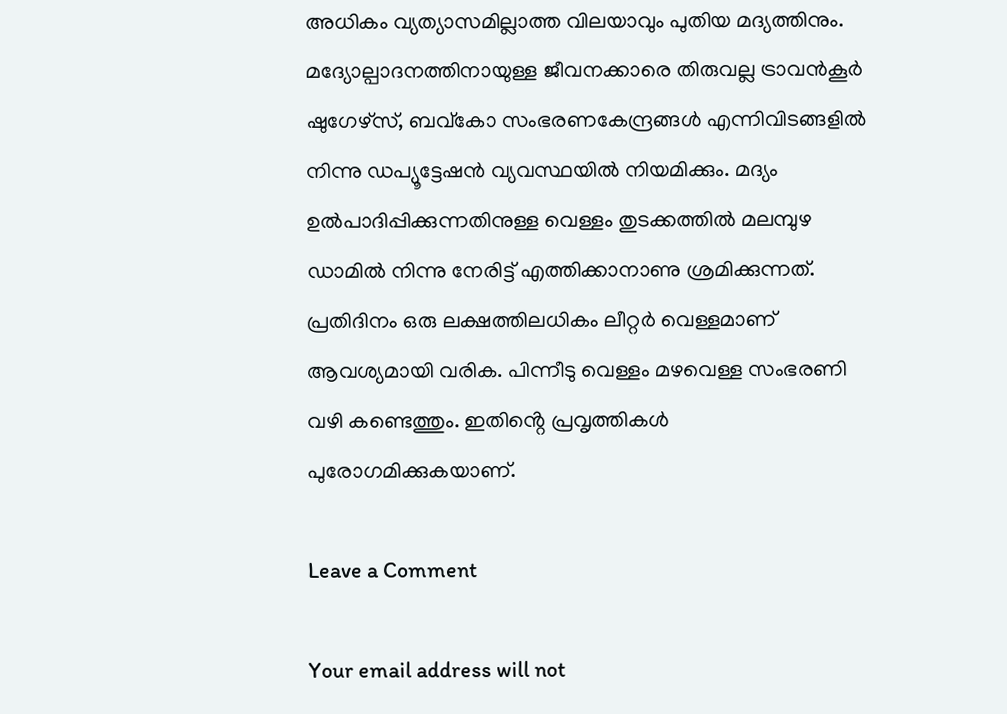അധികം വ്യത്യാസമില്ലാത്ത വിലയാവും പുതിയ മദ്യത്തിനും. മദ്യോല്പാദനത്തിനായുള്ള ജീവനക്കാരെ തിരുവല്ല ട്രാവൻകൂർ ഷുഗേഴ്സ‌്, ബവ്കോ സംഭരണകേന്ദ്രങ്ങൾ എന്നിവിടങ്ങളിൽ നിന്നു ഡപ്യൂട്ടേഷൻ വ്യവസ്ഥയിൽ നിയമിക്കും. മദ്യം ഉൽപാദിപ്പിക്കുന്നതിനുള്ള വെള്ളം തുടക്കത്തിൽ മലമ്പുഴ ഡാമിൽ നിന്നു നേരിട്ട് എത്തിക്കാനാണു ശ്രമിക്കുന്നത്. പ്രതിദിനം ഒരു ലക്ഷത്തിലധികം ലീറ്റർ വെള്ളമാണ് ആവശ്യമായി വരിക. പിന്നീടു വെള്ളം മഴവെള്ള സംഭരണി വഴി കണ്ടെത്തും. ഇതിൻ്റെ പ്രവൃത്തികൾ പുരോഗമിക്കുകയാണ്.

Leave a Comment

Your email address will not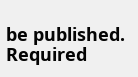be published. Required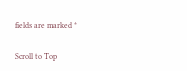fields are marked *

Scroll to Top